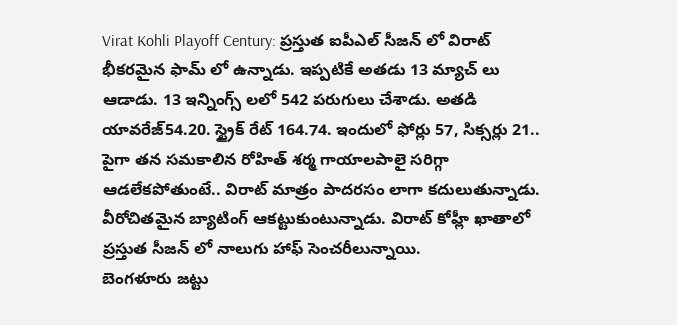Virat Kohli Playoff Century: ప్రస్తుత ఐపీఎల్ సీజన్ లో విరాట్ భీకరమైన ఫామ్ లో ఉన్నాడు. ఇప్పటికే అతడు 13 మ్యాచ్ లు ఆడాడు. 13 ఇన్నింగ్స్ లలో 542 పరుగులు చేశాడు. అతడి యావరేజ్54.20. స్ట్రైక్ రేట్ 164.74. ఇందులో ఫోర్లు 57, సిక్సర్లు 21.. పైగా తన సమకాలిన రోహిత్ శర్మ గాయాలపాలై సరిగ్గా ఆడలేకపోతుంటే.. విరాట్ మాత్రం పాదరసం లాగా కదులుతున్నాడు. వీరోచితమైన బ్యాటింగ్ ఆకట్టుకుంటున్నాడు. విరాట్ కోహ్లీ ఖాతాలో ప్రస్తుత సీజన్ లో నాలుగు హాఫ్ సెంచరీలున్నాయి.
బెంగళూరు జట్టు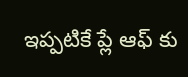ఇప్పటికే ప్లే ఆఫ్ కు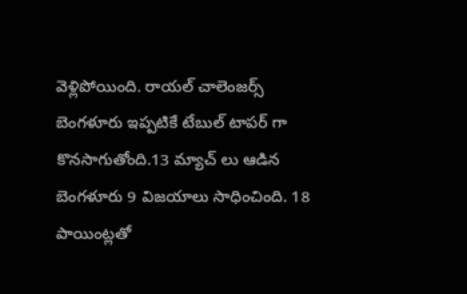వెళ్లిపోయింది. రాయల్ చాలెంజర్స్ బెంగళూరు ఇప్పటికే టేబుల్ టాపర్ గా కొనసాగుతోంది.13 మ్యాచ్ లు ఆడిన బెంగళూరు 9 విజయాలు సాధించింది. 18 పాయింట్లతో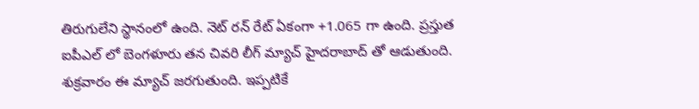తిరుగులేని స్థానంలో ఉంది. నెట్ రన్ రేట్ ఏకంగా +1.065 గా ఉంది. ప్రస్తుత ఐపీఎల్ లో బెంగళూరు తన చివరి లీగ్ మ్యాచ్ హైదరాబాద్ తో ఆడుతుంది. శుక్రవారం ఈ మ్యాచ్ జరగుతుంది. ఇప్పటికే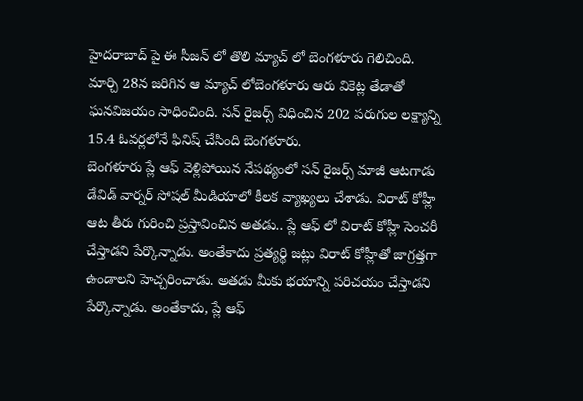హైదరాబాద్ పై ఈ సీజన్ లో తొలి మ్యాచ్ లో బెంగళూరు గెలిచింది. మార్చి 28న జరిగిన ఆ మ్యాచ్ లోబెంగళూరు ఆరు వికెట్ల తేడాతో ఘనవిజయం సాధించింది. సన్ రైజర్స్ విధించిన 202 పరుగుల లక్ష్యాన్ని 15.4 ఓవర్లలోనే ఫినిష్ చేసింది బెంగళూరు.
బెంగళూరు ప్లే ఆఫ్ వెళ్లిపోయిన నేపథ్యంలో సన్ రైజర్స్ మాజీ ఆటగాడు డేవిడ్ వార్నర్ సోషల్ మీడియాలో కీలక వ్యాఖ్యలు చేశాడు. విరాట్ కోహ్లీ ఆట తీరు గురించి ప్రస్తావించిన అతడు.. ప్లే ఆఫ్ లో విరాట్ కోహ్లీ సెంచరీ చేస్తాడని పేర్కొన్నాడు. అంతేకాదు ప్రత్యర్థి జట్లు విరాట్ కోహ్లీతో జాగ్రత్తగా ఉండాలని హెచ్చరించాడు. అతడు మీకు భయాన్ని పరిచయం చేస్తాడని పేర్కొన్నాడు. అంతేకాదు, ప్లే ఆఫ్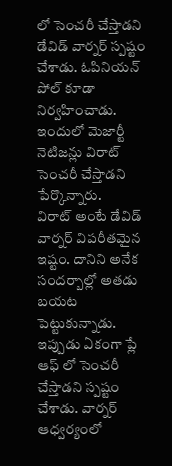లో సెంచరీ చేస్తాడని డేవిడ్ వార్నర్ స్పష్టం చేశాడు. ఓపినియన్ పోల్ కూడా నిర్వహించాడు. ఇందులో మెజార్టీ నెటిజన్లు విరాట్ సెంచరీ చేస్తాడని పేర్కొన్నారు.
విరాట్ అంటే డేవిడ్ వార్నర్ విపరీతమైన ఇష్టం. దానిని అనేక సందర్బాల్లో అతడు బయట పెట్టుకున్నాడు. ఇప్పుడు ఏకంగా ప్లే ఆఫ్ లో సెంచరీ చేస్తాడని స్పష్టం చేశాడు. వార్నర్ ఆధ్వర్యంలో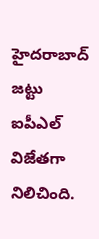హైదరాబాద్ జట్టు ఐపీఎల్ విజేతగా నిలిచింది.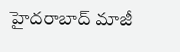హైదరాబాద్ మాజీ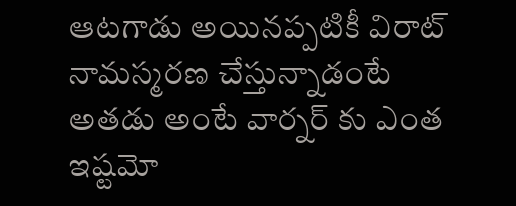ఆటగాడు అయినప్పటికీ విరాట్ నామస్మరణ చేస్తున్నాడంటే అతడు అంటే వార్నర్ కు ఎంత ఇష్టమో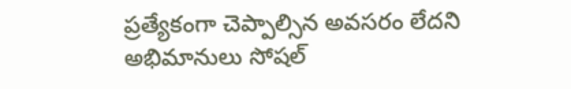ప్రత్యేకంగా చెప్పాల్సిన అవసరం లేదని అభిమానులు సోషల్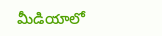మీడియాలో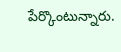పేర్కొంటున్నారు.